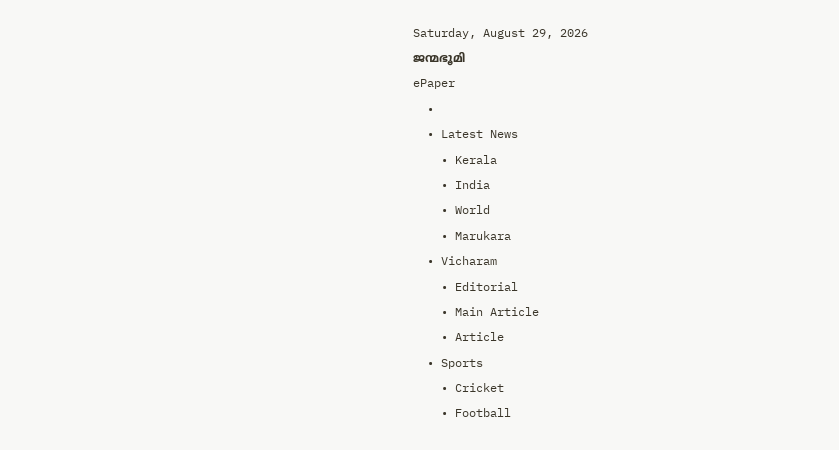Saturday, August 29, 2026
ജന്മഭൂമി
ePaper
  •
  • Latest News
    • Kerala
    • India
    • World
    • Marukara
  • Vicharam
    • Editorial
    • Main Article
    • Article
  • Sports
    • Cricket
    • Football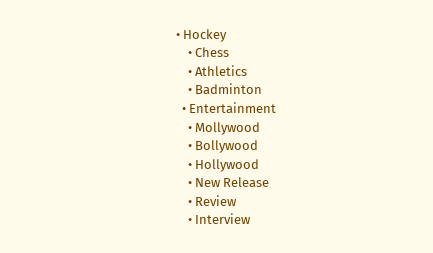• Hockey
    • Chess
    • Athletics
    • Badminton
  • Entertainment
    • Mollywood
    • Bollywood
    • Hollywood
    • New Release
    • Review
    • Interview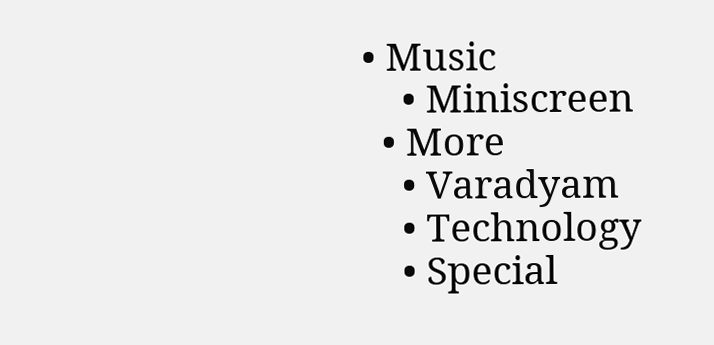• Music
    • Miniscreen
  • More
    • Varadyam
    • Technology
    • Special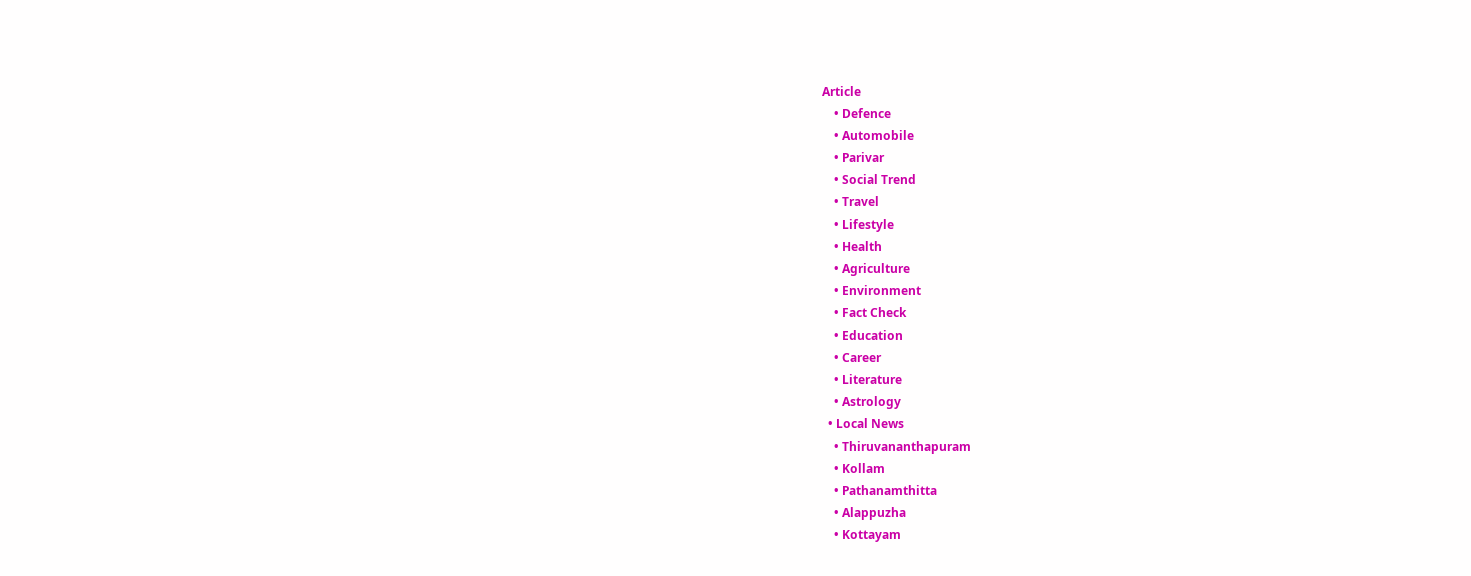Article
    • Defence
    • Automobile
    • Parivar
    • Social Trend
    • Travel
    • Lifestyle
    • Health
    • Agriculture
    • Environment
    • Fact Check
    • Education
    • Career
    • Literature
    • Astrology
  • Local News
    • Thiruvananthapuram
    • Kollam
    • Pathanamthitta
    • Alappuzha
    • Kottayam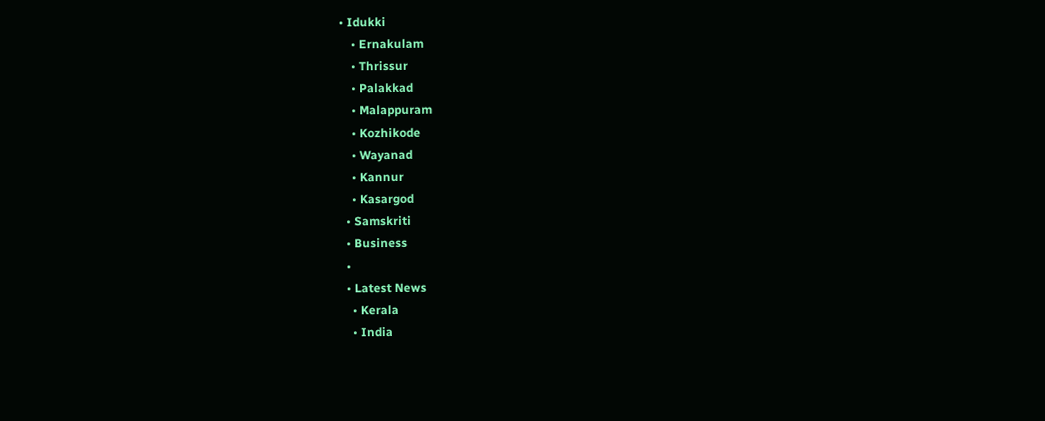• Idukki
    • Ernakulam
    • Thrissur
    • Palakkad
    • Malappuram
    • Kozhikode
    • Wayanad
    • Kannur
    • Kasargod
  • Samskriti
  • Business
  •
  • Latest News
    • Kerala
    • India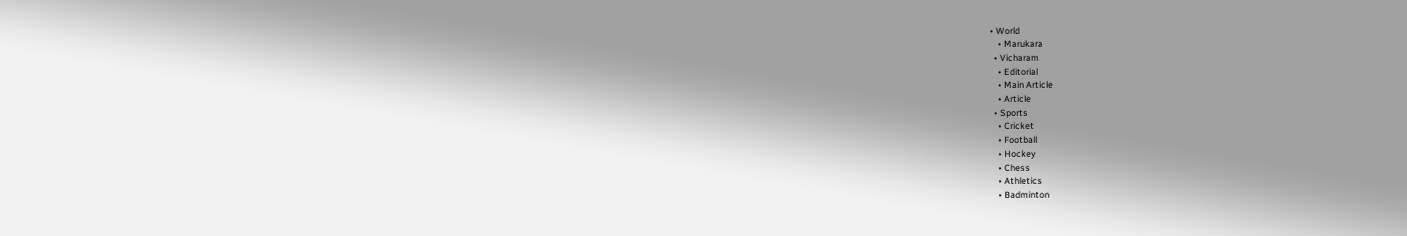• World
    • Marukara
  • Vicharam
    • Editorial
    • Main Article
    • Article
  • Sports
    • Cricket
    • Football
    • Hockey
    • Chess
    • Athletics
    • Badminton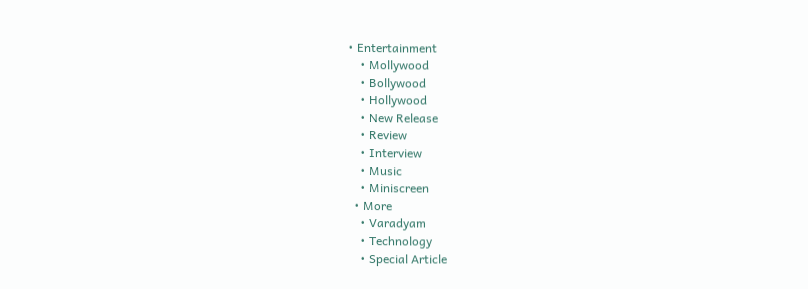• Entertainment
    • Mollywood
    • Bollywood
    • Hollywood
    • New Release
    • Review
    • Interview
    • Music
    • Miniscreen
  • More
    • Varadyam
    • Technology
    • Special Article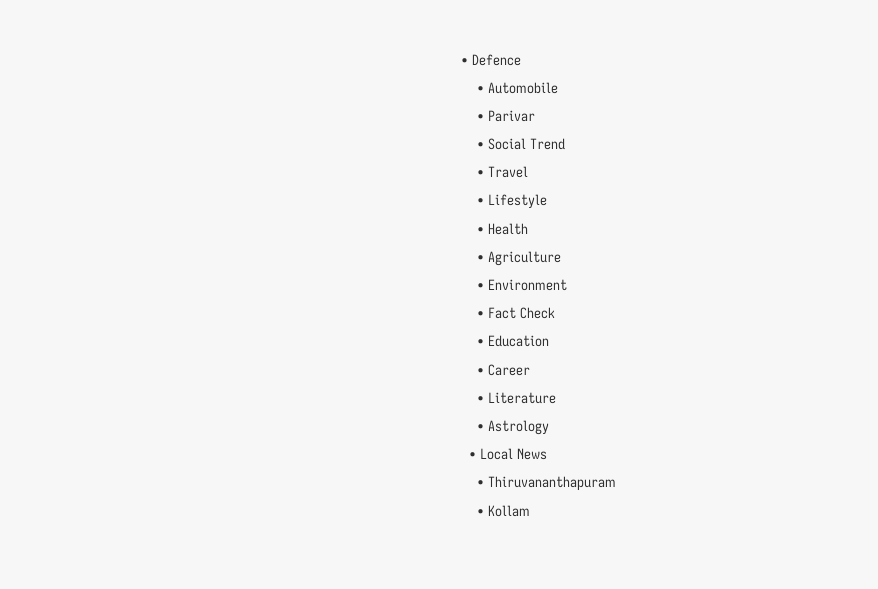• Defence
    • Automobile
    • Parivar
    • Social Trend
    • Travel
    • Lifestyle
    • Health
    • Agriculture
    • Environment
    • Fact Check
    • Education
    • Career
    • Literature
    • Astrology
  • Local News
    • Thiruvananthapuram
    • Kollam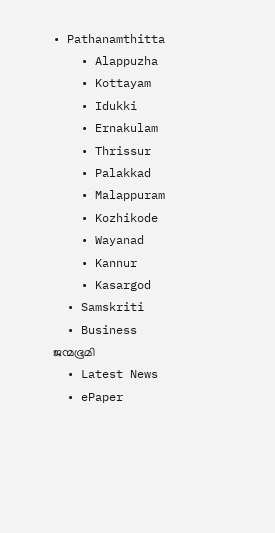• Pathanamthitta
    • Alappuzha
    • Kottayam
    • Idukki
    • Ernakulam
    • Thrissur
    • Palakkad
    • Malappuram
    • Kozhikode
    • Wayanad
    • Kannur
    • Kasargod
  • Samskriti
  • Business
ജന്മഭൂമി
  • Latest News
  • ePaper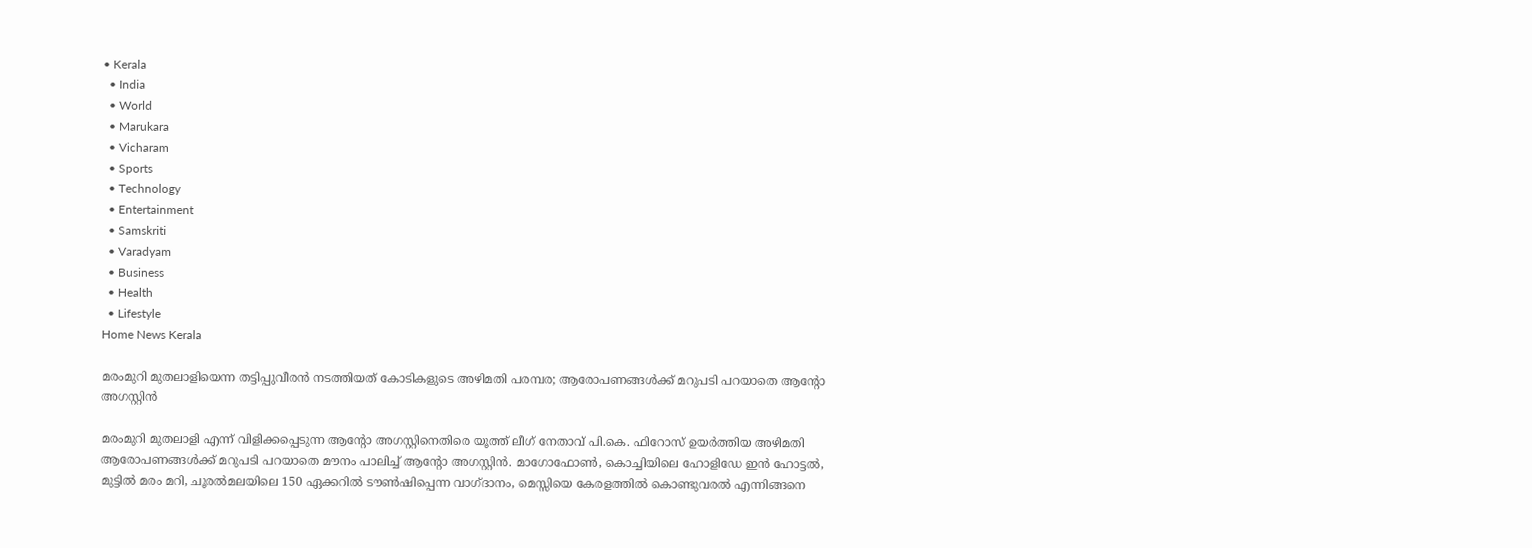• Kerala
  • India
  • World
  • Marukara
  • Vicharam
  • Sports
  • Technology
  • Entertainment
  • Samskriti
  • Varadyam
  • Business
  • Health
  • Lifestyle
Home News Kerala

മരംമുറി മുതലാളിയെന്ന തട്ടിപ്പുവീരന്‍ നടത്തിയത് കോടികളുടെ അഴിമതി പരമ്പര; ആരോപണങ്ങള്‍ക്ക് മറുപടി പറയാതെ ആന്‍റോ അഗസ്റ്റിന്‍

മരംമുറി മുതലാളി എന്ന് വിളിക്കപ്പെടുന്ന ആന്‍റോ അഗസ്റ്റിനെതിരെ യൂത്ത് ലീഗ് നേതാവ് പി.കെ. ഫിറോസ് ഉയര്‍ത്തിയ അഴിമതി ആരോപണങ്ങള്‍ക്ക് മറുപടി പറയാതെ മൗനം പാലിച്ച് ആന്‍റോ അഗസ്റ്റിന്‍. മാഗോഫോണ്‍, കൊച്ചിയിലെ ഹോളിഡേ ഇന്‍ ഹോട്ടല്‍, മുട്ടില്‍ മരം മറി, ചൂരല്‍മലയിലെ 150 ഏക്കറില്‍ ടൗണ്‍ഷിപ്പെന്ന വാഗ്ദാനം, മെസ്സിയെ കേരളത്തില്‍ കൊണ്ടുവരല്‍ എന്നിങ്ങനെ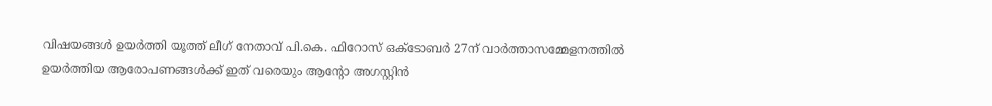വിഷയങ്ങള്‍ ഉയര്‍ത്തി യൂത്ത് ലീഗ് നേതാവ് പി.കെ. ഫിറോസ് ഒക്ടോബര്‍ 27ന് വാര്‍ത്താസമ്മേളനത്തില്‍ ഉയര്‍ത്തിയ ആരോപണങ്ങള്‍ക്ക് ഇത് വരെയും ആന്‍റോ അഗസ്റ്റിന്‍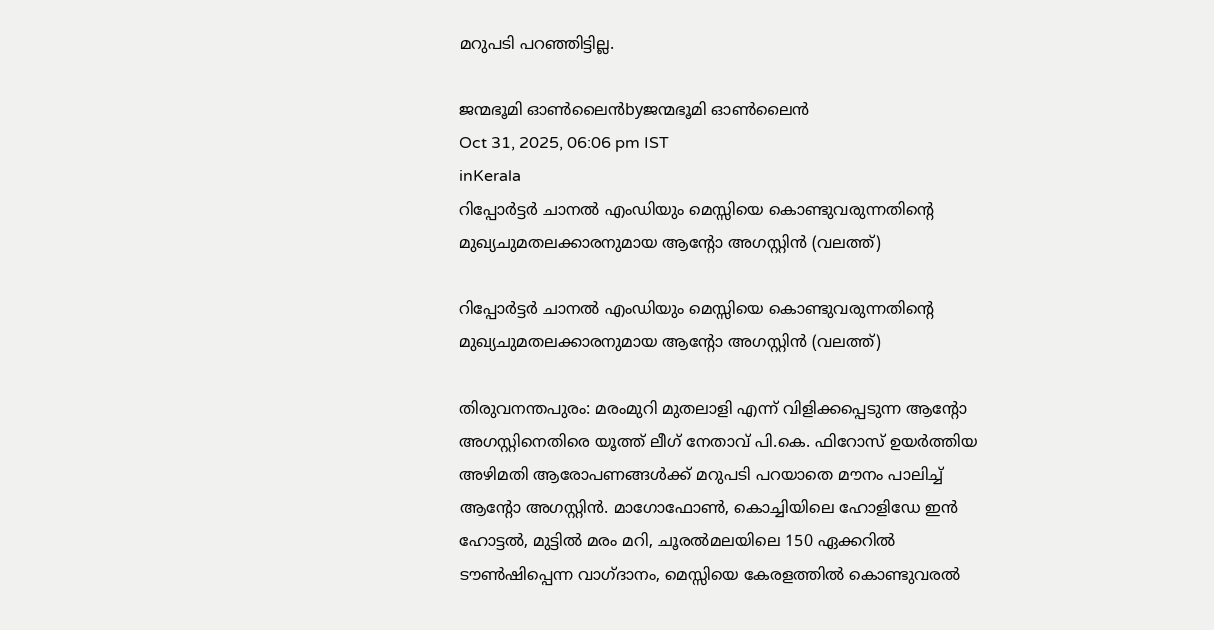മറുപടി പറഞ്ഞിട്ടില്ല.

ജന്മഭൂമി ഓണ്‍ലൈന്‍byജന്മഭൂമി ഓണ്‍ലൈന്‍
Oct 31, 2025, 06:06 pm IST
inKerala
റിപ്പോര്‍ട്ടര്‍ ചാനല്‍ എംഡിയും മെസ്സിയെ കൊണ്ടുവരുന്നതിന്‍റെ മുഖ്യചുമതലക്കാരനുമായ ആന്‍റോ അഗസ്റ്റിന്‍ (വലത്ത്)

റിപ്പോര്‍ട്ടര്‍ ചാനല്‍ എംഡിയും മെസ്സിയെ കൊണ്ടുവരുന്നതിന്‍റെ മുഖ്യചുമതലക്കാരനുമായ ആന്‍റോ അഗസ്റ്റിന്‍ (വലത്ത്)

തിരുവനന്തപുരം: മരംമുറി മുതലാളി എന്ന് വിളിക്കപ്പെടുന്ന ആന്‍റോ അഗസ്റ്റിനെതിരെ യൂത്ത് ലീഗ് നേതാവ് പി.കെ. ഫിറോസ് ഉയര്‍ത്തിയ അഴിമതി ആരോപണങ്ങള്‍ക്ക് മറുപടി പറയാതെ മൗനം പാലിച്ച് ആന്‍റോ അഗസ്റ്റിന്‍. മാഗോഫോണ്‍, കൊച്ചിയിലെ ഹോളിഡേ ഇന്‍ ഹോട്ടല്‍, മുട്ടില്‍ മരം മറി, ചൂരല്‍മലയിലെ 150 ഏക്കറില്‍ ടൗണ്‍ഷിപ്പെന്ന വാഗ്ദാനം, മെസ്സിയെ കേരളത്തില്‍ കൊണ്ടുവരല്‍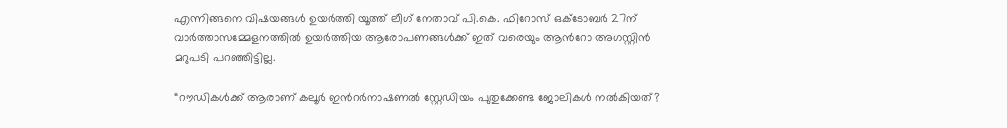എന്നിങ്ങനെ വിഷയങ്ങള്‍ ഉയര്‍ത്തി യൂത്ത് ലീഗ് നേതാവ് പി.കെ. ഫിറോസ് ഒക്ടോബര്‍ 27ന് വാര്‍ത്താസമ്മേളനത്തില്‍ ഉയര്‍ത്തിയ ആരോപണങ്ങള്‍ക്ക് ഇത് വരെയും ആന്‍റോ അഗസ്റ്റിന്‍ മറുപടി പറഞ്ഞിട്ടില്ല.

“റൗഡികള്‍ക്ക് ആരാണ് കലൂര്‍ ഇന്‍റര്‍നാഷണല്‍ സ്റ്റേഡിയം പുതുക്കേണ്ട ജോലികള്‍ നല്‍കിയത്?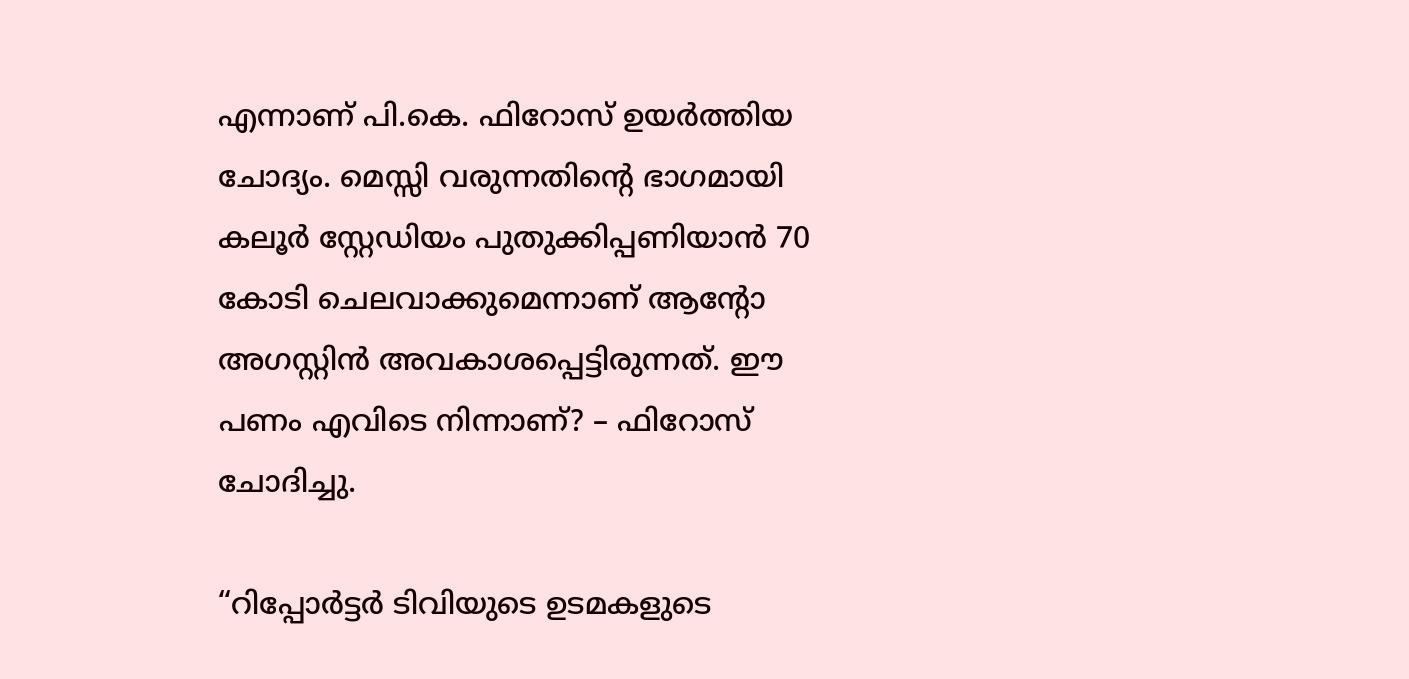എന്നാണ് പി.കെ. ഫിറോസ് ഉയര്‍ത്തിയ ചോദ്യം. മെസ്സി വരുന്നതിന്റെ ഭാഗമായി കലൂര്‍ സ്റ്റേഡിയം പുതുക്കിപ്പണിയാന്‍ 70 കോടി ചെലവാക്കുമെന്നാണ് ആന്‍റോ അഗസ്റ്റിന്‍ അവകാശപ്പെട്ടിരുന്നത്. ഈ പണം എവിടെ നിന്നാണ്? – ഫിറോസ് ചോദിച്ചു.

“റിപ്പോര്‍ട്ടര്‍ ടിവിയുടെ ഉടമകളുടെ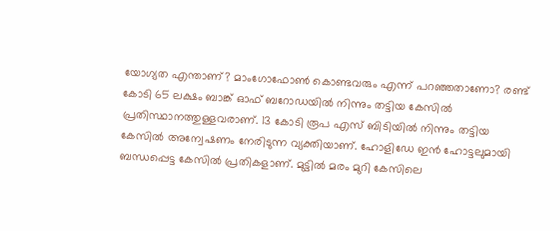യോഗ്യത എന്താണ്? മാംഗോഫോണ്‍ കൊണ്ടവരും എന്ന് പറഞ്ഞതാണോ? രണ്ട് കോടി 65 ലക്ഷം ബാങ്ക് ഓഫ് ബറോഡയില്‍ നിന്നും തട്ടിയ കേസില്‍ പ്രതിസ്ഥാനത്തുള്ളവരാണ്. 13 കോടി രൂപ എസ് ബിടിയില്‍ നിന്നും തട്ടിയ കേസില്‍ അന്വേഷണം നേരിടുന്ന വ്യക്തിയാണ്. ഹോളിഡേ ഇന്‍ ഹോട്ടലുമായി ബന്ധപ്പെട്ട കേസില്‍ പ്രതികളാണ്. മുട്ടില്‍ മരം മുറി കേസിലെ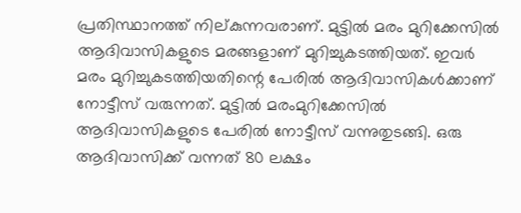പ്രതിസ്ഥാനത്ത് നില‍്കുന്നവരാണ്. മുട്ടില്‍ മരം മുറിക്കേസില്‍ ആദിവാസികളുടെ മരങ്ങളാണ് മുറിച്ചുകടത്തിയത്. ഇവര്‍ മരം മുറിച്ചുകടത്തിയതിന്റെ പേരില്‍ ആദിവാസികള്‍ക്കാണ് നോട്ടീസ് വരുന്നത്. മുട്ടില്‍ മരംമുറിക്കേസില്‍ ആദിവാസികളുടെ പേരില്‍ നോട്ടീസ് വന്നുതുടങ്ങി. ഒരു ആദിവാസിക്ക് വന്നത് 80 ലക്ഷം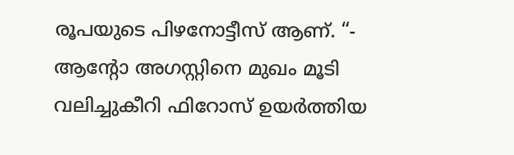രൂപയുടെ പിഴനോട്ടീസ് ആണ്. “- ആന്‍റോ അഗസ്റ്റിനെ മുഖം മൂടി വലിച്ചുകീറി ഫിറോസ് ഉയര്‍ത്തിയ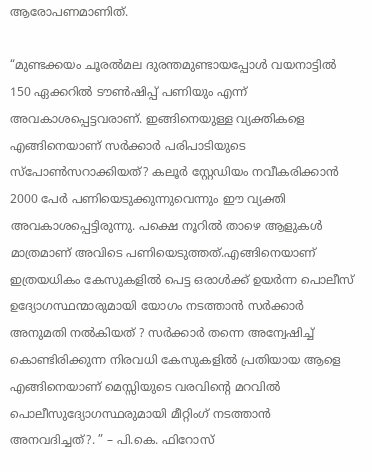ആരോപണമാണിത്.

“മുണ്ടക്കയം ചൂരല്‍മല ദുരന്തമുണ്ടായപ്പോള്‍ വയനാട്ടില്‍ 150 ഏക്കറില്‍ ടൗണ്‍ഷിപ്പ് പണിയും എന്ന് അവകാശപ്പെട്ടവരാണ്. ഇങ്ങിനെയുള്ള വ്യക്തികളെ എങ്ങിനെയാണ് സര്‍ക്കാര്‍ പരിപാടിയുടെ സ്പോണ്‍സറാക്കിയത്? കലൂര്‍ സ്റ്റേഡിയം നവീകരിക്കാന്‍ 2000 പേര്‍ പണിയെടുക്കുന്നുവെന്നും ഈ വ്യക്തി അവകാശപ്പെട്ടിരുന്നു. പക്ഷെ നൂറില്‍ താഴെ ആളുകള്‍ മാത്രമാണ് അവിടെ പണിയെടുത്തത്.എങ്ങിനെയാണ് ഇത്രയധികം കേസുകളില്‍ പെട്ട ഒരാള്‍ക്ക് ഉയര്‍ന്ന പൊലീസ് ഉദ്യോഗസ്ഥന്മാരുമായി യോഗം നടത്താന്‍ സര്‍ക്കാര്‍ അനുമതി നല്‍കിയത് ? സര്‍ക്കാര്‍ തന്നെ അന്വേഷിച്ച് കൊണ്ടിരിക്കുന്ന നിരവധി കേസുകളില്‍ പ്രതിയായ ആളെ എങ്ങിനെയാണ് മെസ്സിയുടെ വരവിന്റെ മറവില്‍ പൊലീസുദ്യോഗസ്ഥരുമായി മീറ്റിംഗ് നടത്താന്‍ അനവദിച്ചത്?. ” – പി.കെ. ഫിറോസ്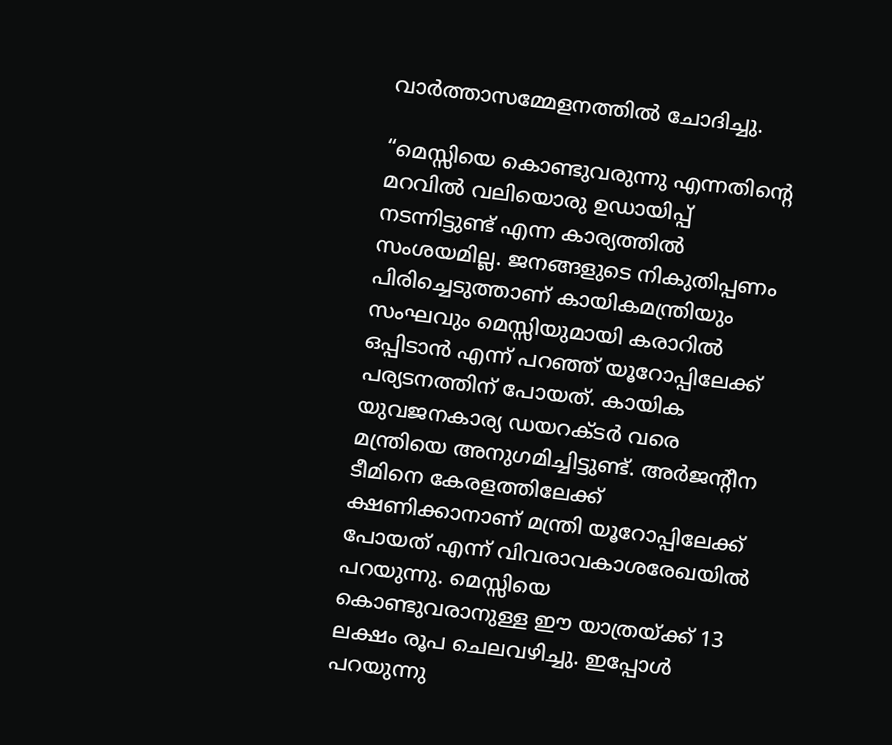വാര്‍ത്താസമ്മേളനത്തില്‍ ചോദിച്ചു.

“മെസ്സിയെ കൊണ്ടുവരുന്നു എന്നതിന്റെ മറവില്‍ വലിയൊരു ഉഡായിപ്പ് നടന്നിട്ടുണ്ട് എന്ന കാര്യത്തില്‍ സംശയമില്ല. ജനങ്ങളുടെ നികുതിപ്പണം പിരിച്ചെടുത്താണ് കായികമന്ത്രിയും സംഘവും മെസ്സിയുമായി കരാറില്‍ ഒപ്പിടാന്‍ എന്ന് പറഞ്ഞ് യൂറോപ്പിലേക്ക് പര്യടനത്തിന് പോയത്. കായിക യുവജനകാര്യ ഡയറക്ടര്‍ വരെ മന്ത്രിയെ അനുഗമിച്ചിട്ടുണ്ട്. അര്‍ജന്‍റീന ടീമിനെ കേരളത്തിലേക്ക് ക്ഷണിക്കാനാണ് മന്ത്രി യൂറോപ്പിലേക്ക് പോയത് എന്ന് വിവരാവകാശരേഖയില്‍ പറയുന്നു. മെസ്സിയെ കൊണ്ടുവരാനുള്ള ഈ യാത്രയ്‌ക്ക് 13 ലക്ഷം രൂപ ചെലവഴിച്ചു. ഇപ്പോള്‍ പറയുന്നു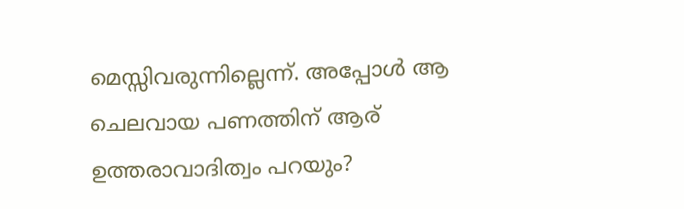മെസ്സിവരുന്നില്ലെന്ന്. അപ്പോള്‍ ആ ചെലവായ പണത്തിന് ആര് ഉത്തരാവാദിത്വം പറയും?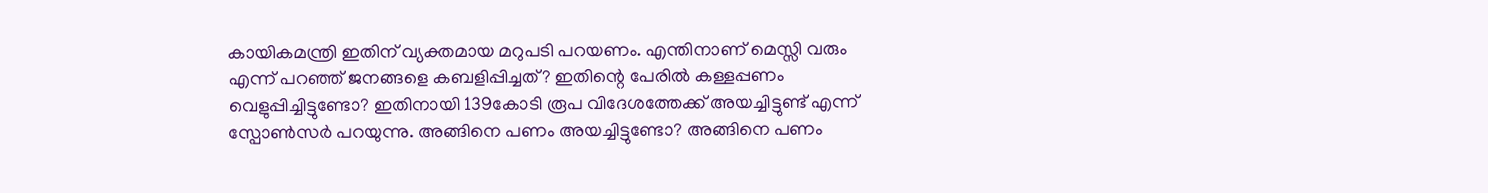കായികമന്ത്രി ഇതിന് വ്യക്തമായ മറുപടി പറയണം. എന്തിനാണ് മെസ്സി വരും എന്ന് പറഞ്ഞ് ജനങ്ങളെ കബളിപ്പിച്ചത്? ഇതിന്റെ പേരില്‍ കള്ളപ്പണം വെളുപ്പിച്ചിട്ടുണ്ടോ? ഇതിനായി 139കോടി രൂപ വിദേശത്തേക്ക് അയച്ചിട്ടുണ്ട് എന്ന് സ്പോണ്‍സര്‍ പറയുന്നു. അങ്ങിനെ പണം അയച്ചിട്ടുണ്ടോ? അങ്ങിനെ പണം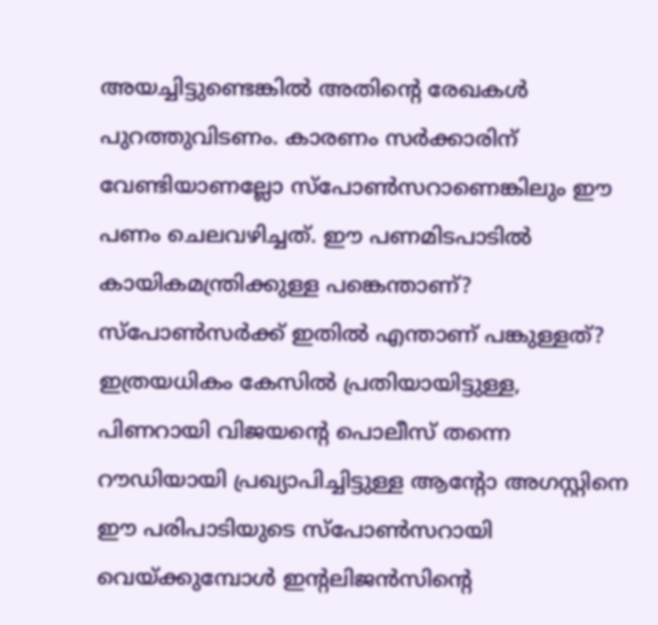അയച്ചിട്ടുണ്ടെങ്കില്‍ അതിന്റെ രേഖകള്‍ പുറത്തുവിടണം. കാരണം സര്‍ക്കാരിന് വേണ്ടിയാണല്ലോ സ്പോണ്‍സറാണെങ്കിലും ഈ പണം ചെലവഴിച്ചത്. ഈ പണമിടപാടില്‍ കായികമന്ത്രിക്കുള്ള പങ്കെന്താണ്? സ്പോണ്‍സര്‍ക്ക് ഇതില്‍ എന്താണ് പങ്കുള്ളത്? ഇത്രയധികം കേസില്‍ പ്രതിയായിട്ടുള്ള, പിണറായി വിജയന്റെ പൊലീസ് തന്നെ റൗഡിയായി പ്രഖ്യാപിച്ചിട്ടുള്ള ആന്‍റോ അഗസ്റ്റിനെ ഈ പരിപാടിയുടെ സ്പോണ്‍സറായി വെയ്‌ക്കുമ്പോള്‍ ഇന്‍റലിജന്‍സിന്റെ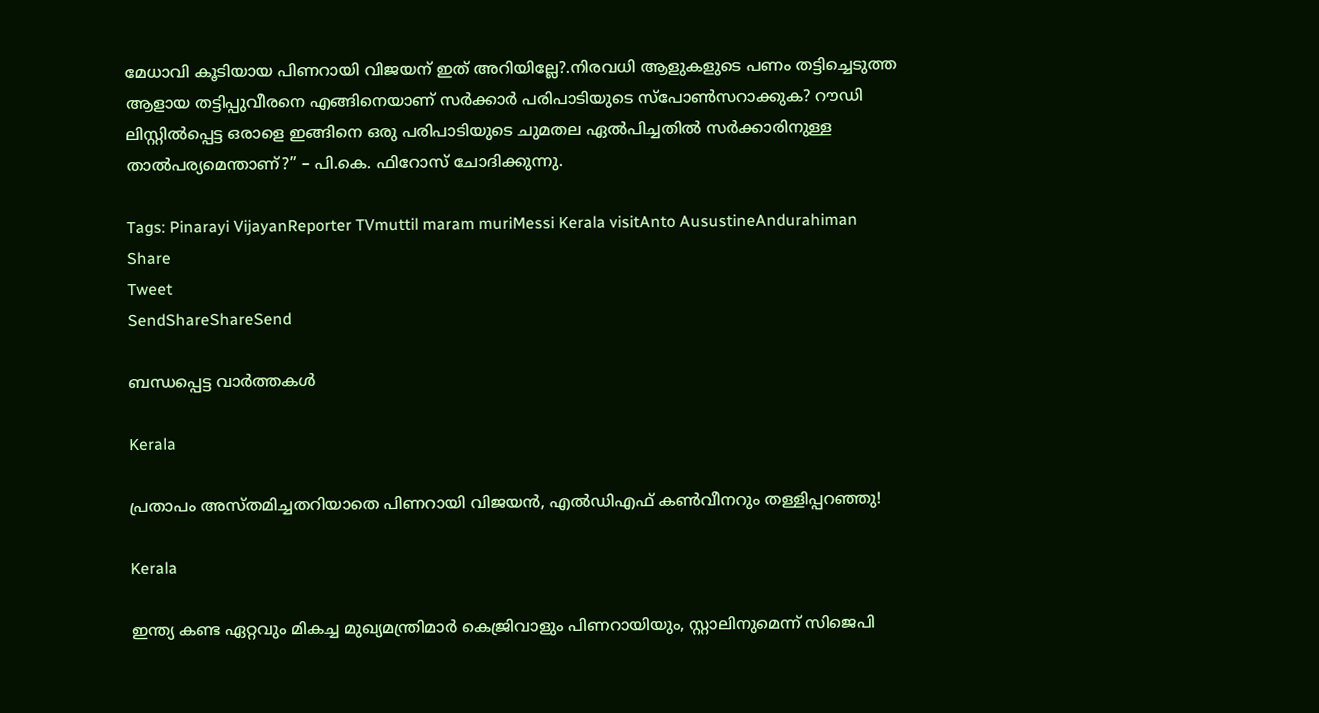മേധാവി കൂടിയായ പിണറായി വിജയന് ഇത് അറിയില്ലേ?.നിരവധി ആളുകളുടെ പണം തട്ടിച്ചെടുത്ത ആളായ തട്ടിപ്പുവീരനെ എങ്ങിനെയാണ് സര്‍ക്കാര്‍ പരിപാടിയുടെ സ്പോണ്‍സറാക്കുക? റൗഡി ലിസ്റ്റില്‍പ്പെട്ട ഒരാളെ ഇങ്ങിനെ ഒരു പരിപാടിയുടെ ചുമതല ഏല്‍പിച്ചതില്‍ സര്‍ക്കാരിനുള്ള താല്‍പര്യമെന്താണ്?” – പി.കെ. ഫിറോസ് ചോദിക്കുന്നു.

Tags: Pinarayi VijayanReporter TVmuttil maram muriMessi Kerala visitAnto AusustineAndurahiman
Share
Tweet
SendShareShareSend

ബന്ധപ്പെട്ട വാര്‍ത്തകള്‍

Kerala

പ്രതാപം അസ്തമിച്ചതറിയാതെ പിണറായി വിജയന്‍, എല്‍ഡിഎഫ് കണ്‍വീനറും തള്ളിപ്പറഞ്ഞു!

Kerala

ഇന്ത്യ കണ്ട ഏറ്റവും മികച്ച മുഖ്യമന്ത്രിമാർ കെജ്രിവാളും പിണറായിയും, സ്റ്റാലിനുമെന്ന് സിജെപി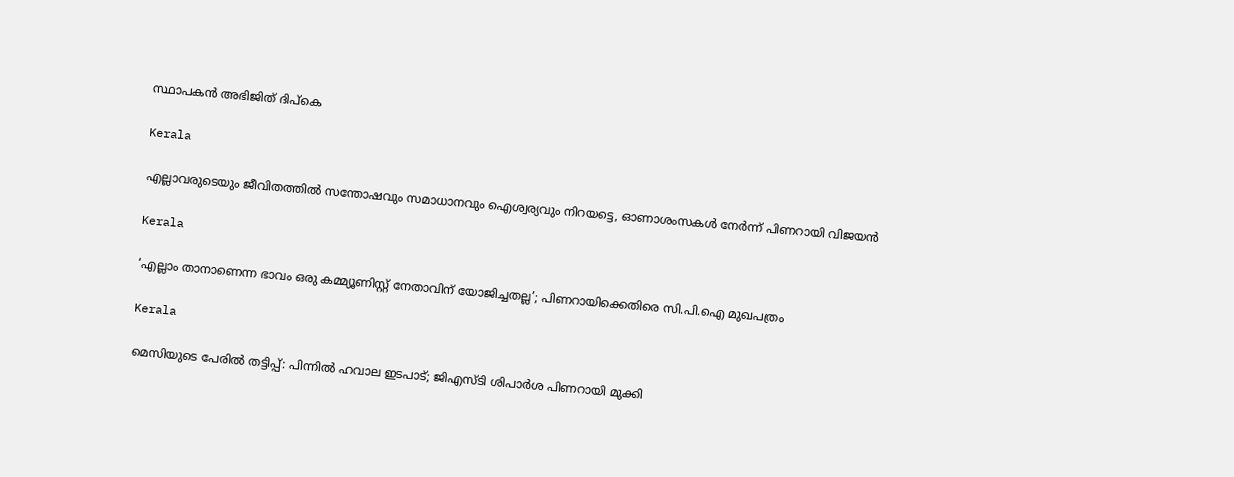സ്ഥാപകൻ അഭിജിത് ദിപ്‌കെ

Kerala

എല്ലാവരുടെയും ജീവിതത്തിൽ സന്തോഷവും സമാധാനവും ഐശ്വര്യവും നിറയട്ടെ, ഓണാശംസകൾ നേർന്ന് പിണറായി വിജയൻ

Kerala

‘എല്ലാം താനാണെന്ന ഭാവം ഒരു കമ്മ്യൂണിസ്റ്റ് നേതാവിന് യോജിച്ചതല്ല’; പിണറായിക്കെതിരെ സി.പി.ഐ മുഖപത്രം

Kerala

മെസിയുടെ പേരില്‍ തട്ടിപ്പ്: പിന്നില്‍ ഹവാല ഇടപാട്; ജിഎസ്ടി ശിപാര്‍ശ പിണറായി മുക്കി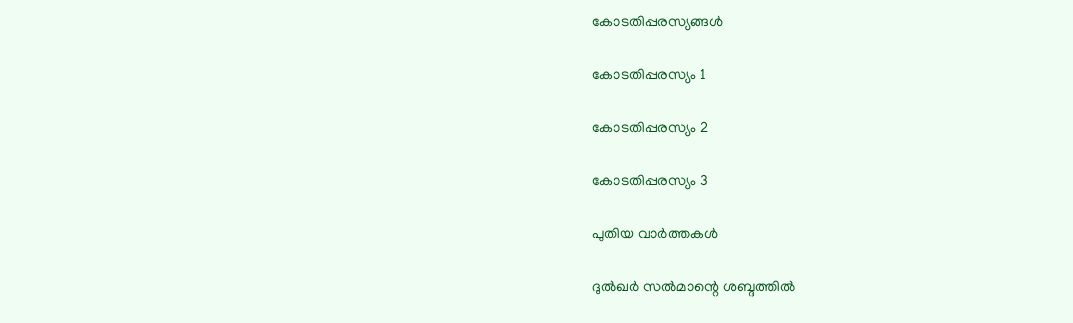കോടതിപ്പരസ്യങ്ങള്‍

കോടതിപ്പരസ്യം 1

കോടതിപ്പരസ്യം 2

കോടതിപ്പരസ്യം 3

പുതിയ വാര്‍ത്തകള്‍

ദുൽഖർ സൽമാന്റെ ശബ്ദത്തിൽ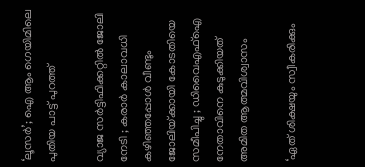‘ലൂസർ’; ഐ ആം ഗെയിമിലെ പുതിയ പാട്ട് പുറത്ത്

വ്യാജ സർട്ടിഫിക്കറ്റിൽ ജോലി നേടി ; കരാർ കാലാവധി കഴിഞ്ഞപ്പോൾ വീണ്ടും ജോലിയ്‌ക്കായി കോടതിയെ സമീപിച്ചു ; ഡിവൈഎഫ്ഐ നേതാവിനെ കുടുക്കിയത് അമിത ആത്മവിശ്വാസം

‘ഏത് ശിക്ഷയും സ്വീകരിക്കും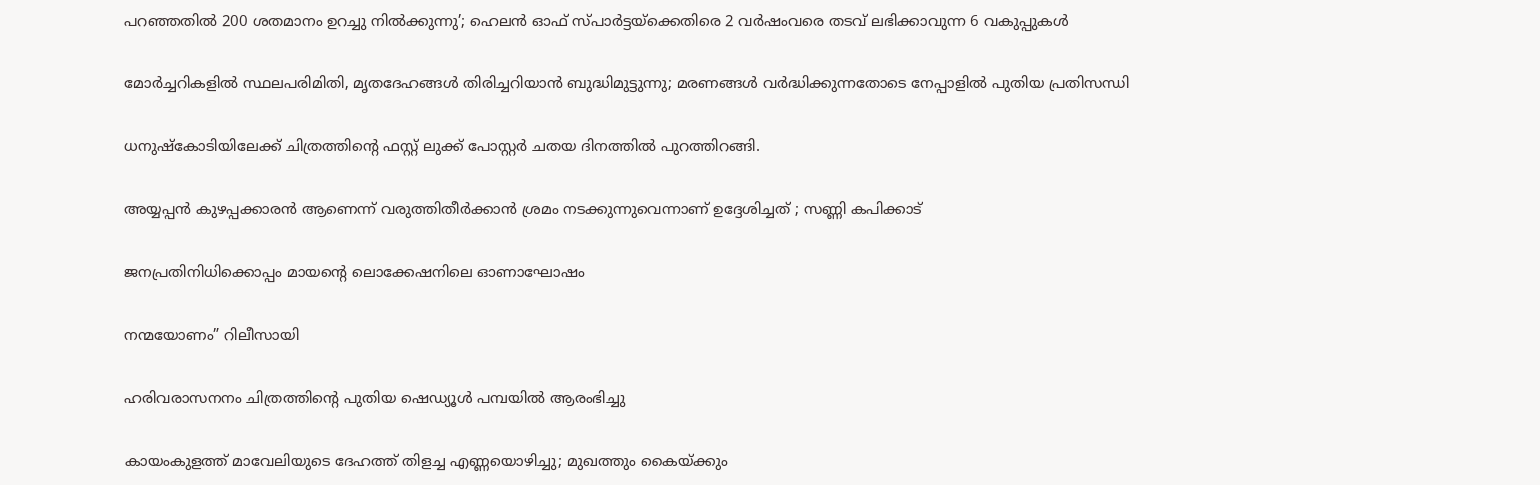പറഞ്ഞതിൽ 200 ശതമാനം ഉറച്ചു നിൽക്കുന്നു’; ഹെലൻ ഓഫ് സ്പാർട്ടയ്‌ക്കെതിരെ 2 വർഷംവരെ തടവ് ലഭിക്കാവുന്ന 6 വകുപ്പുകൾ

മോർച്ചറികളിൽ സ്ഥലപരിമിതി, മൃതദേഹങ്ങൾ തിരിച്ചറിയാൻ ബുദ്ധിമുട്ടുന്നു; മരണങ്ങൾ വർദ്ധിക്കുന്നതോടെ നേപ്പാളിൽ പുതിയ പ്രതിസന്ധി

ധനുഷ്കോടിയിലേക്ക് ചിത്രത്തിന്റെ ഫസ്റ്റ് ലുക്ക്‌ പോസ്റ്റർ ചതയ ദിനത്തിൽ പുറത്തിറങ്ങി.

അയ്യപ്പൻ കുഴപ്പക്കാരൻ ആണെന്ന് വരുത്തിതീർക്കാൻ ശ്രമം നടക്കുന്നുവെന്നാണ് ഉദ്ദേശിച്ചത് ; സണ്ണി കപിക്കാട്

ജനപ്രതിനിധിക്കൊപ്പം മായന്റെ ലൊക്കേഷനിലെ ഓണാഘോഷം

നന്മയോണം” റിലീസായി

ഹരിവരാസനനം ചിത്രത്തിന്റെ പുതിയ ഷെഡ്യൂൾ പമ്പയിൽ ആരംഭിച്ചു

കായംകുളത്ത് മാവേലിയുടെ ദേഹത്ത് തിളച്ച എണ്ണയൊഴിച്ചു; മുഖത്തും കൈയ്‌ക്കും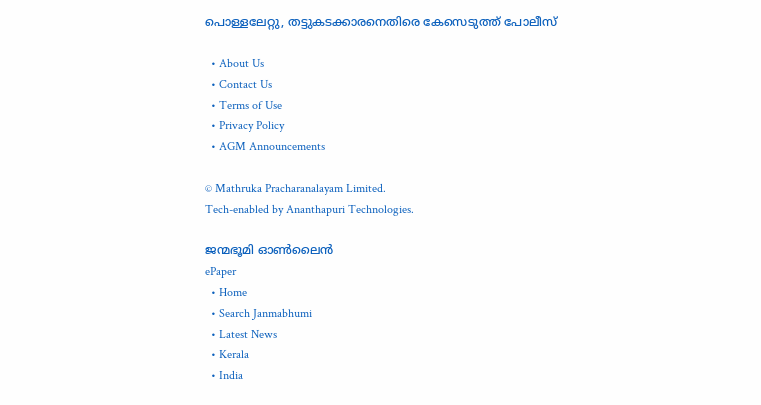പൊള്ളലേറ്റു, തട്ടുകടക്കാരനെതിരെ കേസെടുത്ത് പോലീസ്

  • About Us
  • Contact Us
  • Terms of Use
  • Privacy Policy
  • AGM Announcements

© Mathruka Pracharanalayam Limited.
Tech-enabled by Ananthapuri Technologies.

ജന്മഭൂമി ഓണ്‍ലൈന്‍
ePaper
  • Home
  • Search Janmabhumi
  • Latest News
  • Kerala
  • India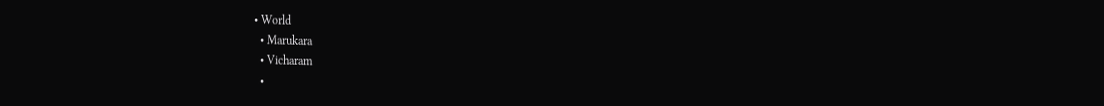• World
  • Marukara
  • Vicharam
  •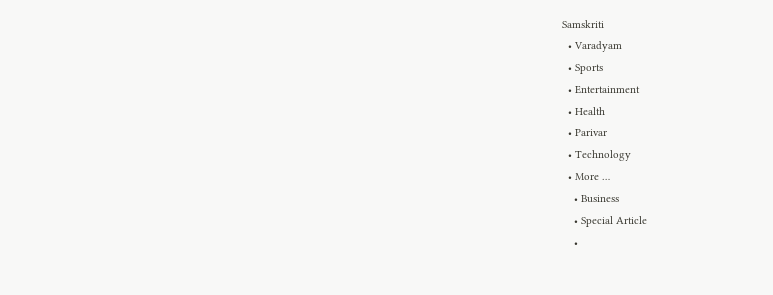Samskriti
  • Varadyam
  • Sports
  • Entertainment
  • Health
  • Parivar
  • Technology
  • More …
    • Business
    • Special Article
    •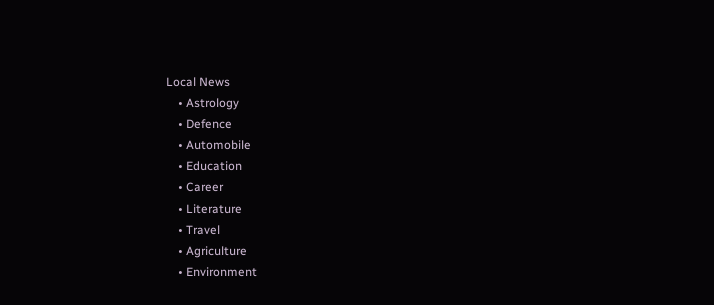Local News
    • Astrology
    • Defence
    • Automobile
    • Education
    • Career
    • Literature
    • Travel
    • Agriculture
    • Environment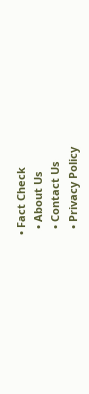• Fact Check
  • About Us
  • Contact Us
  • Privacy Policy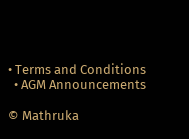• Terms and Conditions
  • AGM Announcements

© Mathruka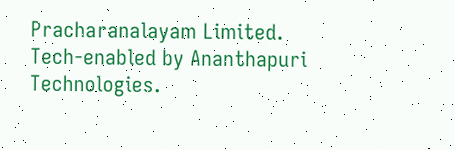Pracharanalayam Limited.
Tech-enabled by Ananthapuri Technologies.